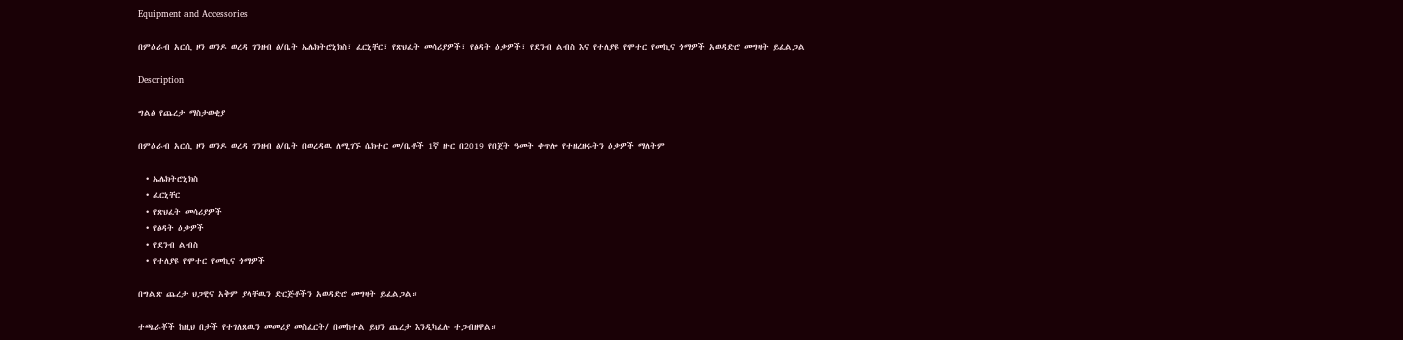Equipment and Accessories

በምዕራብ አርሲ ዞን ወንዶ ወረዳ ገንዘብ ፅ/ቤት ኤሌክትሮኒክስ፣ ፈርኒቸር፣ የጽህፈት መሳሪያዎች፣ የፅዳት ዕቃዎች፣ የደንብ ልብስ እና የተለያዩ የሞተር የመኪና ጎማዎች አወዳድሮ መግዛት ይፈልጋል

Description

ግልፅ የጨረታ ማስታወቂያ

በምዕራብ አርሲ ዞን ወንዶ ወረዳ ገንዘብ ፅ/ቤት በወረዳዉ ለሚገኙ ሴክተር መ/ቤቶች 1ኛ ዙር በ2019 የበጀት ዓመት ቀጥሎ የተዘረዘሩትን ዕቃዎች ማለትም

  • ኤሌክትሮኒክስ
  • ፈርኒቸር
  • የጽህፈት መሳሪያዎች
  • የፅዳት ዕቃዎች
  • የደንብ ልብስ
  • የተለያዩ የሞተር የመኪና ጎማዎች

በግልጽ ጨረታ ህጋዊና አቅም ያላቸዉን ድርጅቶችን አወዳድሮ መግዛት ይፈልጋል።

ተጫራቾች ከዚህ በታች የተገለጸዉን መመሪያ መስፈርት/ በመከተል ይህን ጨረታ እንዲካፈሉ ተጋብዘዋል።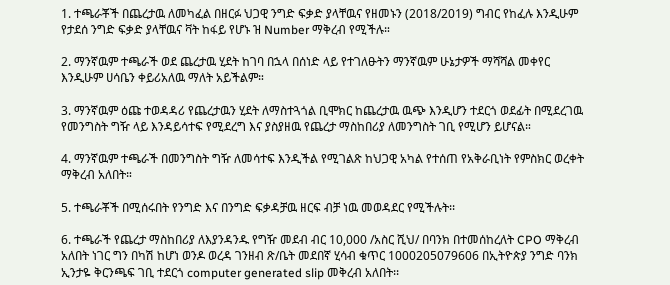1. ተጫራቾች በጨረታዉ ለመካፈል በዘርፉ ህጋዊ ንግድ ፍቃድ ያላቸዉና የዘመኑን (2018/2019) ግብር የከፈሉ እንዲሁም የታደሰ ንግድ ፍቃድ ያላቸዉና ቫት ከፋይ የሆኑ ዝ Number ማቅረብ የሚችሉ።

2. ማንኛዉም ተጫራች ወደ ጨረታዉ ሂደት ከገባ በኋላ በሰነድ ላይ የተገለፁትን ማንኛዉም ሁኔታዎች ማሻሻል መቀየር እንዲሁም ሀሳቤን ቀይሪአለዉ ማለት አይችልም።

3. ማንኛዉም ዕጩ ተወዳዳሪ የጨረታዉን ሂደት ለማስተጓጎል ቢሞክር ከጨረታዉ ዉጭ እንዲሆን ተደርጎ ወደፊት በሚደረገዉ የመንግስት ግዥ ላይ እንዳይሳተፍ የሚደረግ እና ያስያዘዉ የጨረታ ማስከበሪያ ለመንግስት ገቢ የሚሆን ይሆናል።

4. ማንኛዉም ተጫራች በመንግስት ግዥ ለመሳተፍ እንዲችል የሚገልጽ ከህጋዊ አካል የተሰጠ የአቅራቢነት የምስክር ወረቀት ማቅረብ አለበት።

5. ተጫራቾች በሚሰሩበት የንግድ እና በንግድ ፍቃዳቻዉ ዘርፍ ብቻ ነዉ መወዳደር የሚችሉት፡፡

6. ተጫራች የጨረታ ማስከበሪያ ለእያንዳንዱ የግዥ መደብ ብር 10,000 /አስር ሺህ/ በባንክ በተመሰከረለት CPO ማቅረብ አለበት ነገር ግን በካሽ ከሆነ ወንዶ ወረዳ ገንዘብ ጽ/ቤት መደበኛ ሂሳብ ቁጥር 1000205079606 በኢትዮጵያ ንግድ ባንክ ኢንታዬ ቅርንጫፍ ገቢ ተደርጎ computer generated slip መቅረብ አለበት፡፡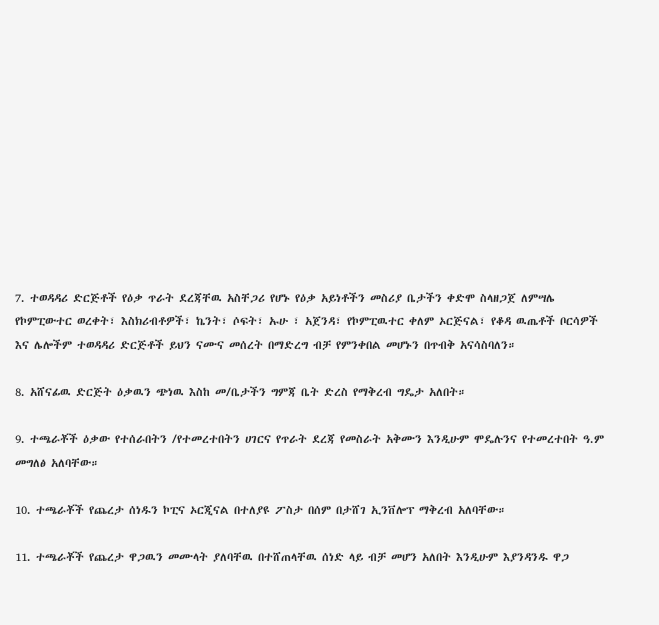7. ተወዳዳሪ ድርጅቶች የዕቃ ጥራት ደረጃቸዉ አስቸጋሪ የሆኑ የዕቃ አይነቶችን መስሪያ ቤታችን ቀድሞ ስላዘጋጀ ለምሣሌ የኮምፒውተር ወረቀት፣ እስክሪብቶዎች፣ ኬንት፣ ሶፍት፣ ኡሁ ፣ አጀንዳ፣ የኮምፒዉተር ቀለም ኦርጅናል፣ የቆዳ ዉጤቶች ቦርሳዎች እና ሌሎችም ተወዳዳሪ ድርጅቶች ይህን ናሙና መሰረት በማድረግ ብቻ የምንቀበል መሆኑን በጥብቅ አናሳስባለን።

8. አሸናፊዉ ድርጅት ዕቃዉን ጭነዉ እስከ መ/ቤታችን ግምጃ ቤት ድረስ የማቅረብ ግዴታ አለበት።

9. ተጫራቾች ዕቃው የተሰራበትን /የተመረተበትን ሀገርና የጥራት ደረጃ የመስራት አቅሙን እንዲሁም ሞዴሉንና የተመረተበት ዓ.ም መግለፅ አለባቸው።

10. ተጫራቾች የጨረታ ሰነዱን ኮፒና ኦርጂናል በተለያዩ ፖስታ በሰም በታሸገ ኢንቨሎፕ ማቅረብ አለባቸው።

11. ተጫራቾች የጨረታ ዋጋዉን መሙላት ያለባቸዉ በተሸጠላቸዉ ሰነድ ላይ ብቻ መሆን አለበት እንዲሁም እያንዳንዱ ዋጋ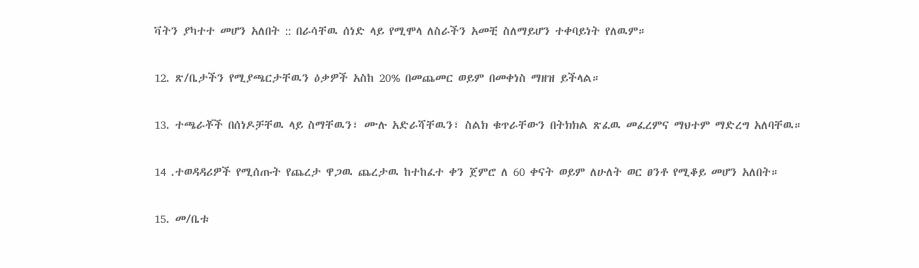ቫትን ያካተተ መሆን አለበት :: በራሳቸዉ ሰነድ ላይ የሚሞላ ለስራችን አመቺ ስለማይሆን ተቀባይነት የለዉም።

12. ጽ/ቤታችን የሚያጫርታቸዉን ዕቃዎች አስከ 20% በመጨመር ወይም በመቀነስ ማዘዝ ይችላል።

13. ተጫራቾች በሰነዶቻቸዉ ላይ ስማቸዉን፣ ሙሉ አድራሻቸዉን፣ ስልክ ቁጥራቸውን በትክክል ጽፈዉ መፈረምና ማህተም ማድረግ አለባቸዉ።

14 .ተወዳዳሪዎች የሚሰጡት የጨረታ ዋጋዉ ጨረታዉ ከተከፈተ ቀን ጀምሮ ለ 60 ቀናት ወይም ለሁለት ወር ፀንቶ የሚቆይ መሆን አለበት።

15. መ/ቤቱ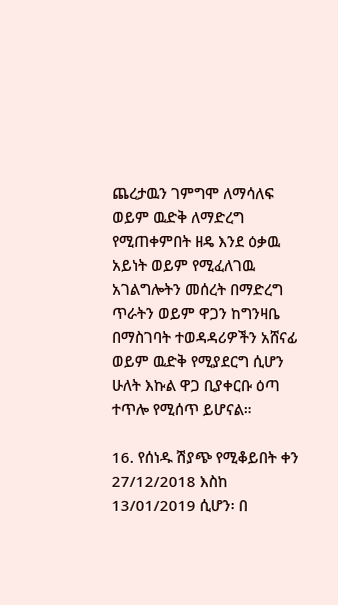ጨረታዉን ገምግሞ ለማሳለፍ ወይም ዉድቅ ለማድረግ የሚጠቀምበት ዘዴ እንደ ዕቃዉ አይነት ወይም የሚፈለገዉ አገልግሎትን መሰረት በማድረግ ጥራትን ወይም ዋጋን ከግንዛቤ በማስገባት ተወዳዳሪዎችን አሸናፊ ወይም ዉድቅ የሚያደርግ ሲሆን ሁለት እኩል ዋጋ ቢያቀርቡ ዕጣ ተጥሎ የሚሰጥ ይሆናል።

16. የሰነዱ ሽያጭ የሚቆይበት ቀን 27/12/2018 እስከ 13/01/2019 ሲሆን፡ በ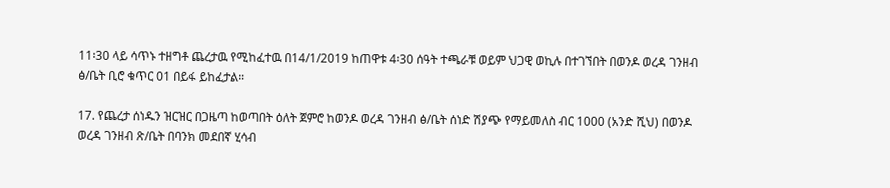11፡30 ላይ ሳጥኑ ተዘግቶ ጨረታዉ የሚከፈተዉ በ14/1/2019 ከጠዋቱ 4፡30 ሰዓት ተጫራቹ ወይም ህጋዊ ወኪሉ በተገኘበት በወንዶ ወረዳ ገንዘብ ፅ/ቤት ቢሮ ቁጥር 01 በይፋ ይከፈታል።

17. የጨረታ ሰነዱን ዝርዝር በጋዜጣ ከወጣበት ዕለት ጀምሮ ከወንዶ ወረዳ ገንዘብ ፅ/ቤት ሰነድ ሽያጭ የማይመለስ ብር 1000 (አንድ ሺህ) በወንዶ ወረዳ ገንዘብ ጽ/ቤት በባንክ መደበኛ ሂሳብ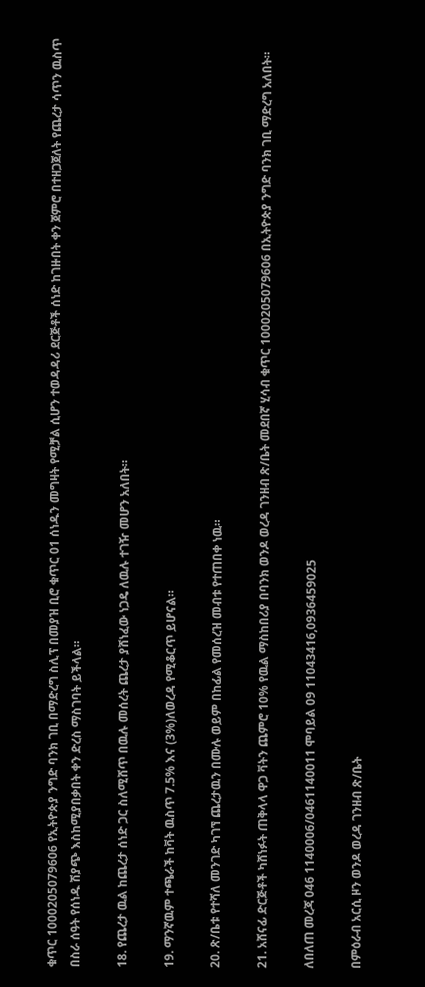ቁጥር 1000205079606 የኢትዮጵያ ንግድ ባንክ ገቢ በማድረግ ስሊፕ በመያዝ ቢሮ ቁጥር 01 ሰነዱን መግዛት የሚቻል ሲሆን ተወዳዳሪ ደርጅቶች ሰነድ ከገዙበት ቀን ጀምሮ በተዘጋጀለት የጨረታ ሳጥን ዉስጥ በስራ ሰዓት የሰነዱ ሽያጭ እስከሚያበቃበት ቀን ድረስ ማስገባት ይችላል።

18. የጨረታ ዉል ከጨረታ ሰነድ ጋር ስለሚሸጥ በዉሉ መሰረት ጨረታ ያሸነፈው ነጋዴ ለዉሉ ተገዥ መሆን አለበት።

19. ማንኛዉም ተጫራች ከቫት ዉስጥ 7.5% እና (3%)ለወረዳ የሚቆርጥ ይሆናል።

20. ጽ/ቤቱ የተሻለ መንገድ ካገኘ ጨረታዉን በሙሉ ወይም በከፊል የመሰረዝ መብቱ የተጠበቀ ነዉ።

21. አሸናፊ ድርጅቶች ካሸነፉት ጠቅላላ ዋጋ ቫትን ጨምሮ 10% የዉል ማስከበሪያ በባንክ ወንዶ ወረዳ ገንዘብ ጽ/ቤት መደበኛ ሂሳብ ቁጥር 1000205079606 በኢትዮጵያ ንግድ ባንክ ገቢ ማድረግ አለበት።

ለበለጠ መረጃ 046 1140006/0461140011 ሞባይል 09 11043416,0936459025

በምዕራብ አርሲ ዞን ወንዶ ወረዳ ገንዘብ ጽ/ቤት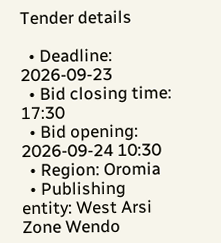Tender details

  • Deadline: 2026-09-23
  • Bid closing time: 17:30
  • Bid opening: 2026-09-24 10:30
  • Region: Oromia
  • Publishing entity: West Arsi Zone Wendo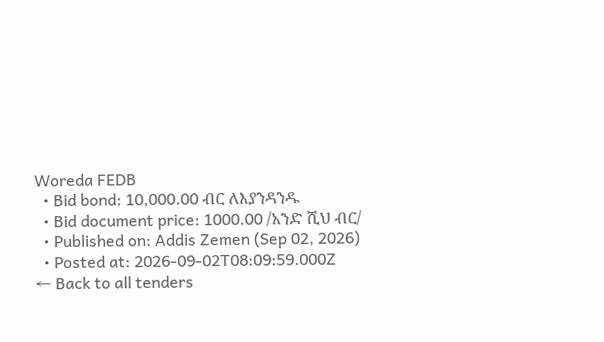Woreda FEDB
  • Bid bond: 10,000.00 ብር ለእያንዳንዱ
  • Bid document price: 1000.00 /አንድ ሺህ ብር/
  • Published on: Addis Zemen (Sep 02, 2026)
  • Posted at: 2026-09-02T08:09:59.000Z
← Back to all tenders